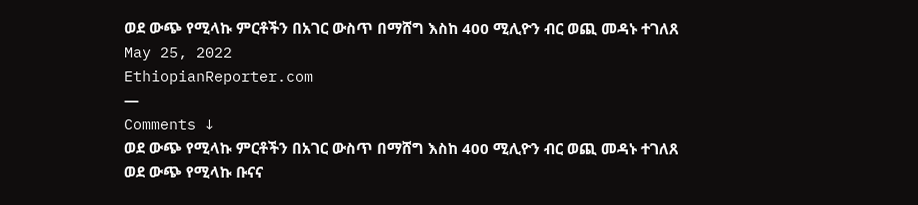ወደ ውጭ የሚላኩ ምርቶችን በአገር ውስጥ በማሸግ እስከ 400 ሚሊዮን ብር ወጪ መዳኑ ተገለጸ
May 25, 2022
EthiopianReporter.com
—
Comments ↓
ወደ ውጭ የሚላኩ ምርቶችን በአገር ውስጥ በማሸግ እስከ 400 ሚሊዮን ብር ወጪ መዳኑ ተገለጸ
ወደ ውጭ የሚላኩ ቡናና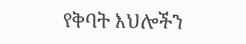የቅባት እህሎችን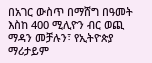በአገር ውስጥ በማሸግ በዓመት እስከ 400 ሚሊዮን ብር ወጪ ማዳን መቻሉን፣ የኢትዮጵያ ማሪታይም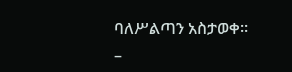ባለሥልጣን አስታወቀ።
–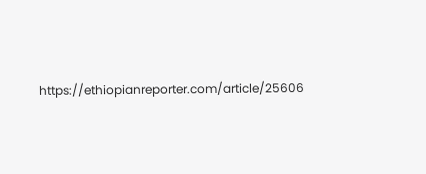https://ethiopianreporter.com/article/25606